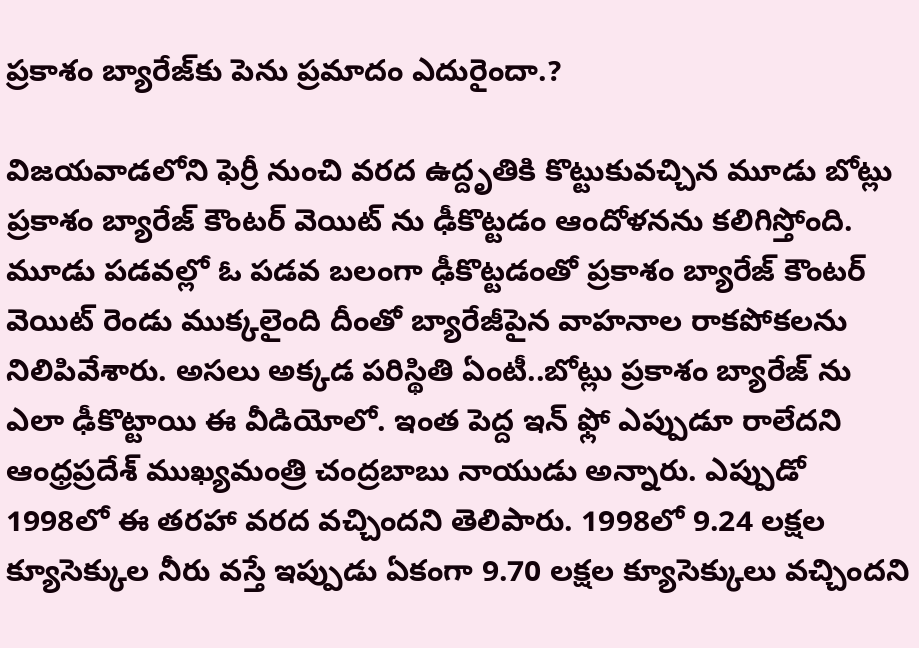ప్రకాశం బ్యారేజ్‌కు పెను ప్రమాదం ఎదురైందా.?

విజయవాడలోని ఫెర్రీ నుంచి వరద ఉద్దృతికి కొట్టుకువచ్చిన మూడు బోట్లు ప్రకాశం బ్యారేజ్ కౌంటర్ వెయిట్ ను ఢీకొట్టడం ఆందోళనను కలిగిస్తోంది. మూడు పడవల్లో ఓ పడవ బలంగా ఢీకొట్టడంతో ప్రకాశం బ్యారేజ్ కౌంటర్ వెయిట్ రెండు ముక్కలైంది దీంతో బ్యారేజీపైన వాహనాల రాకపోకలను నిలిపివేశారు. అసలు అక్కడ పరిస్థితి ఏంటీ..బోట్లు ప్రకాశం బ్యారేజ్ ను ఎలా ఢీకొట్టాయి ఈ వీడియోలో. ఇంత పెద్ద ఇన్ ఫ్లో ఎప్పుడూ రాలేదని ఆంధ్రప్రదేశ్ ముఖ్యమంత్రి చంద్రబాబు నాయుడు అన్నారు. ఎప్పుడో 1998లో ఈ తరహా వరద వచ్చిందని తెలిపారు. 1998లో 9.24 లక్షల క్యూసెక్కుల నీరు వస్తే ఇప్పుడు ఏకంగా 9.70 లక్షల క్యూసెక్కులు వచ్చిందని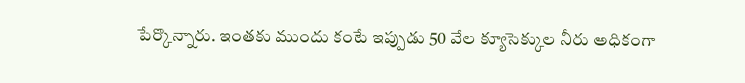పేర్కొన్నారు. ఇంతకు ముందు కంటే ఇప్పుడు 50 వేల క్యూసెక్కుల నీరు అధికంగా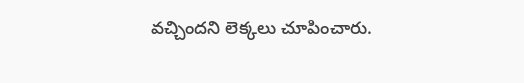వచ్చిందని లెక్కలు చూపించారు.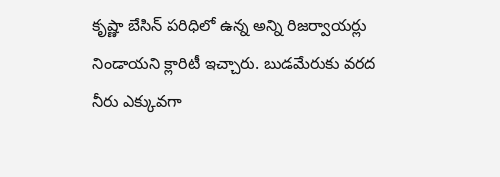కృష్ణా బేసిన్ పరిధిలో ఉన్న అన్ని రిజర్వాయర్లు నిండాయని క్లారిటీ ఇచ్చారు. బుడమేరుకు వరద నీరు ఎక్కువగా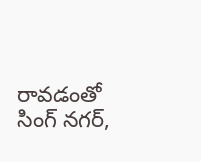రావడంతో సింగ్ నగర్,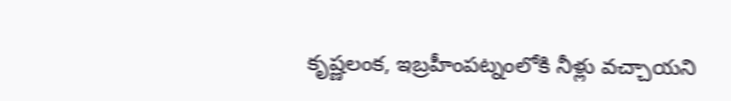కృష్ణలంక, ఇబ్రహీంపట్నంలోకి నీళ్లు వచ్చాయని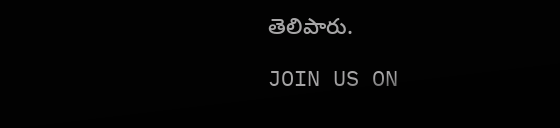తెలిపారు.

JOIN US ON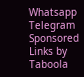Whatsapp
Telegram
Sponsored Links by Taboola